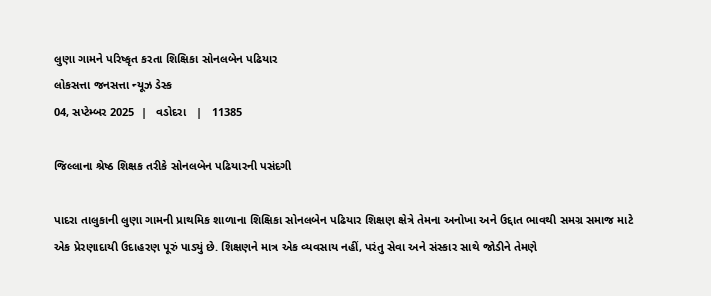લુણા ગામને પરિષ્કૃત કરતા શિક્ષિકા સોનલબેન પઢિયાર
લોકસત્તા જનસત્તા ન્યૂઝ ડેસ્ક
04, સપ્ટેમ્બર 2025  |   વડોદરા   |   11385

જિલ્લાના શ્રેષ્ઠ શિક્ષક તરીકે સોનલબેન પઢિયારની પસંદગી

પાદરા તાલુકાની લુણા ગામની પ્રાથમિક શાળાના શિક્ષિકા સોનલબેન પઢિયાર શિક્ષણ ક્ષેત્રે તેમના અનોખા અને ઉદ્દાત ભાવથી સમગ્ર સમાજ માટે એક પ્રેરણાદાયી ઉદાહરણ પૂરું પાડ્યું છે. શિક્ષણને માત્ર એક વ્યવસાય નહીં, પરંતુ સેવા અને સંસ્કાર સાથે જોડીને તેમણે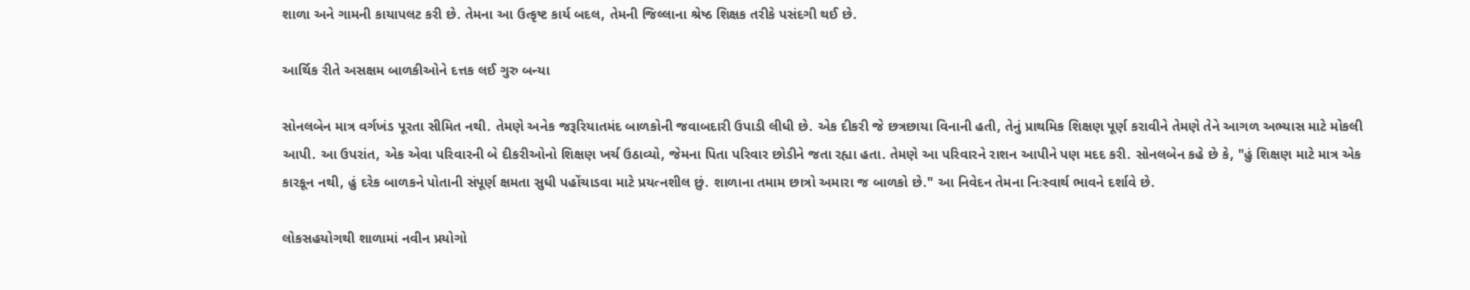શાળા અને ગામની કાયાપલટ કરી છે. તેમના આ ઉત્કૃષ્ટ કાર્ય બદલ, તેમની જિલ્લાના શ્રેષ્ઠ શિક્ષક તરીકે પસંદગી થઈ છે.

આર્થિક રીતે અસક્ષમ બાળકીઓને દત્તક લઈ ગુરુ બન્યા

સોનલબેન માત્ર વર્ગખંડ પૂરતા સીમિત નથી. તેમણે અનેક જરૂરિયાતમંદ બાળકોની જવાબદારી ઉપાડી લીધી છે. એક દીકરી જે છત્રછાયા વિનાની હતી, તેનું પ્રાથમિક શિક્ષણ પૂર્ણ કરાવીને તેમણે તેને આગળ અભ્યાસ માટે મોકલી આપી. આ ઉપરાંત, એક એવા પરિવારની બે દીકરીઓનો શિક્ષણ ખર્ચ ઉઠાવ્યો, જેમના પિતા પરિવાર છોડીને જતા રહ્યા હતા. તેમણે આ પરિવારને રાશન આપીને પણ મદદ કરી. સોનલબેન કહે છે કે, "હું શિક્ષણ માટે માત્ર એક કારકૂન નથી, હું દરેક બાળકને પોતાની સંપૂર્ણ ક્ષમતા સુધી પહોંચાડવા માટે પ્રયત્નશીલ છું. શાળાના તમામ છાત્રો અમારા જ બાળકો છે." આ નિવેદન તેમના નિઃસ્વાર્થ ભાવને દર્શાવે છે.

લોકસહયોગથી શાળામાં નવીન પ્રયોગો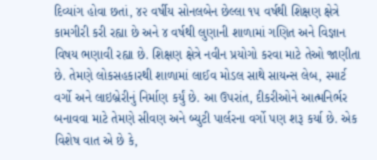દિવ્યાંગ હોવા છતાં, ૪૨ વર્ષીય સોનલબેન છેલ્લા ૧૫ વર્ષથી શિક્ષણ ક્ષેત્રે કામગીરી કરી રહ્યા છે અને ૪ વર્ષથી લુણાની શાળામાં ગણિત અને વિજ્ઞાન વિષય ભણાવી રહ્યા છે. શિક્ષણ ક્ષેત્રે નવીન પ્રયોગો કરવા માટે તેઓ જાણીતા છે. તેમણે લોકસહકારથી શાળામાં લાઈવ મોડલ સાથે સાયન્સ લેબ, સ્માર્ટ વર્ગો અને લાઇબ્રેરીનું નિર્માણ કર્યું છે. આ ઉપરાંત, દીકરીઓને આત્મનિર્ભર બનાવવા માટે તેમણે સીવણ અને બ્યુટી પાર્લરના વર્ગો પણ શરૂ કર્યા છે. એક વિશેષ વાત એ છે કે,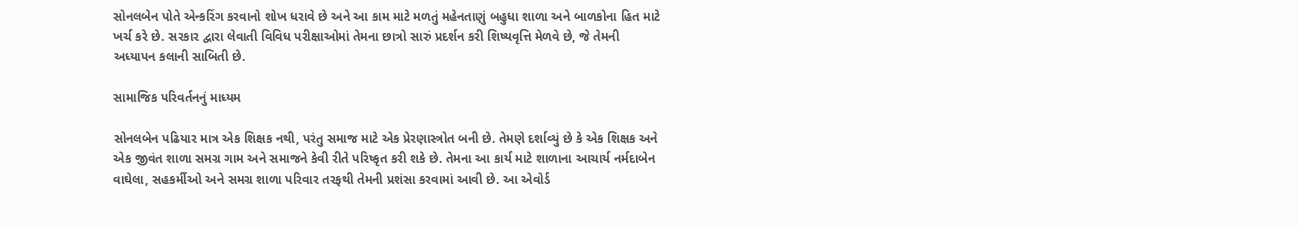સોનલબેન પોતે એન્કરિંગ કરવાનો શોખ ધરાવે છે અને આ કામ માટે મળતું મહેનતાણું બહુધા શાળા અને બાળકોના હિત માટે ખર્ચ કરે છે. સરકાર દ્વારા લેવાતી વિવિધ પરીક્ષાઓમાં તેમના છાત્રો સારું પ્રદર્શન કરી શિષ્યવૃત્તિ મેળવે છે, જે તેમની અધ્યાપન કલાની સાબિતી છે.

સામાજિક પરિવર્તનનું માધ્યમ

સોનલબેન પઢિયાર માત્ર એક શિક્ષક નથી, પરંતુ સમાજ માટે એક પ્રેરણાસ્ત્રોત બની છે. તેમણે દર્શાવ્યું છે કે એક શિક્ષક અને એક જીવંત શાળા સમગ્ર ગામ અને સમાજને કેવી રીતે પરિષ્કૃત કરી શકે છે. તેમના આ કાર્ય માટે શાળાના આચાર્ય નર્મદાબેન વાઘેલા, સહકર્મીઓ અને સમગ્ર શાળા પરિવાર તરફથી તેમની પ્રશંસા કરવામાં આવી છે. આ એવોર્ડ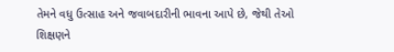તેમને વધુ ઉત્સાહ અને જવાબદારીની ભાવના આપે છે, જેથી તેઓ શિક્ષણને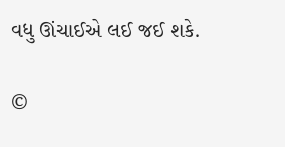વધુ ઊંચાઈએ લઈ જઈ શકે.

©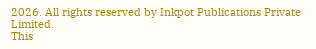2026. All rights reserved by Inkpot Publications Private Limited.
This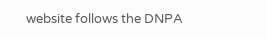website follows the DNPA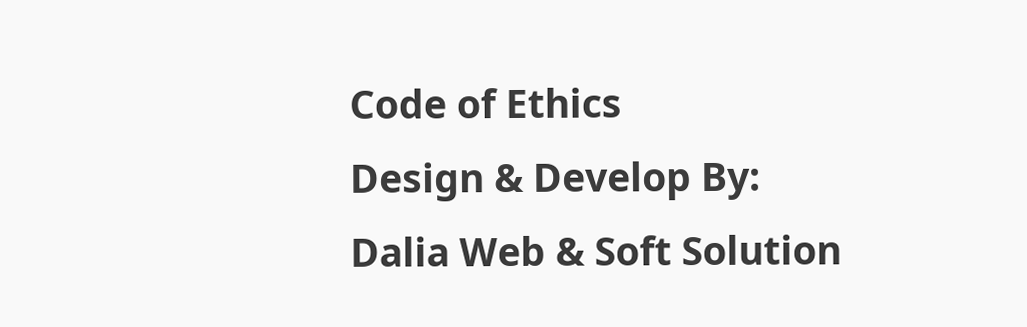Code of Ethics
Design & Develop By:
Dalia Web & Soft Solution